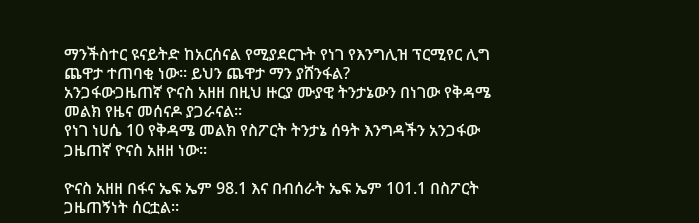ማንችስተር ዩናይትድ ከአርሰናል የሚያደርጉት የነገ የእንግሊዝ ፕርሚየር ሊግ ጨዋታ ተጠባቂ ነው። ይህን ጨዋታ ማን ያሸንፋል?
አንጋፋውጋዜጠኛ ዮናስ አዘዘ በዚህ ዙርያ ሙያዊ ትንታኔውን በነገው የቅዳሜ መልክ የዜና መሰናዶ ያጋራናል።
የነገ ነሀሴ 10 የቅዳሜ መልክ የስፖርት ትንታኔ ሰዓት እንግዳችን አንጋፋው ጋዜጠኛ ዮናስ አዘዘ ነው።

ዮናስ አዘዘ በፋና ኤፍ ኤም 98.1 እና በብሰራት ኤፍ ኤም 101.1 በስፖርት ጋዜጠኝነት ሰርቷል።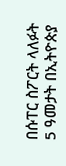በሱፐር ስፖርት ላለፉት 5 ዓመታት በኢትዮጵያ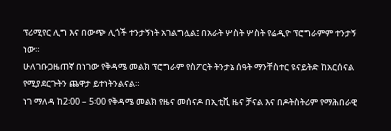ፕሪሚየር ሊግ እና በውጭ ሊጎች ተንታኝነት አገልግሏል፤ በአራት ሦስት ሦስት የሬዲዮ ፕሮግራምም ተንታኝ ነው።
ሁለገቡጋዜጠኛ በነገው የቅዳሜ መልክ ፕሮግራም የስፖርት ትንታኔ ሰዓት ማንቸስተር ዩናይትድ ከአርሰናል የሚያደርጉትን ጨዋታ ይተነትንልናል።
ነገ ማለዳ ከ2፡00 – 5፡00 የቅዳሜ መልክ የዜና መሰናዶ በኢቲቪ ዜና ቻናል እና በዶትስትሪም የማሕበራዊ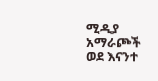ሚዲያ አማራጮች ወደ እናንተ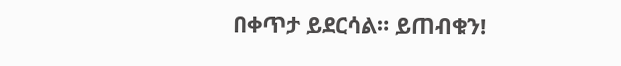በቀጥታ ይደርሳል። ይጠብቁን!